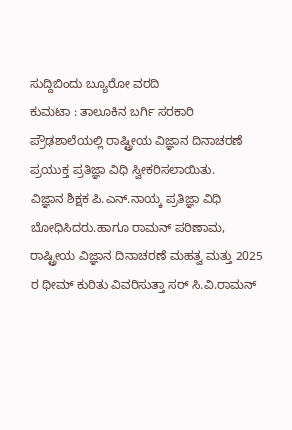ಸುದ್ದಿಬಿಂದು ಬ್ಯೂರೋ ವರದಿ
ಕುಮಟಾ : ತಾಲೂಕಿನ ಬರ್ಗಿ ಸರಕಾರಿ ಪ್ರೌಢಶಾಲೆಯಲ್ಲಿ ರಾಷ್ಟ್ರೀಯ ವಿಜ್ಞಾನ ದಿನಾಚರಣೆ ಪ್ರಯುಕ್ತ ಪ್ರತಿಜ್ಞಾ ವಿಧಿ ಸ್ವೀಕರಿಸಲಾಯಿತು.
ವಿಜ್ಞಾನ ಶಿಕ್ಷಕ ಪಿ.ಎನ್.ನಾಯ್ಕ ಪ್ರತಿಜ್ಞಾ ವಿಧಿ ಬೋಧಿಸಿದರು.ಹಾಗೂ ರಾಮನ್ ಪರಿಣಾಮ, ರಾಷ್ಟ್ರೀಯ ವಿಜ್ಞಾನ ದಿನಾಚರಣೆ ಮಹತ್ವ ಮತ್ತು 2025 ರ ಥೀಮ್ ಕುರಿತು ವಿವರಿಸುತ್ತಾ ಸರ್ ಸಿ.ವಿ.ರಾಮನ್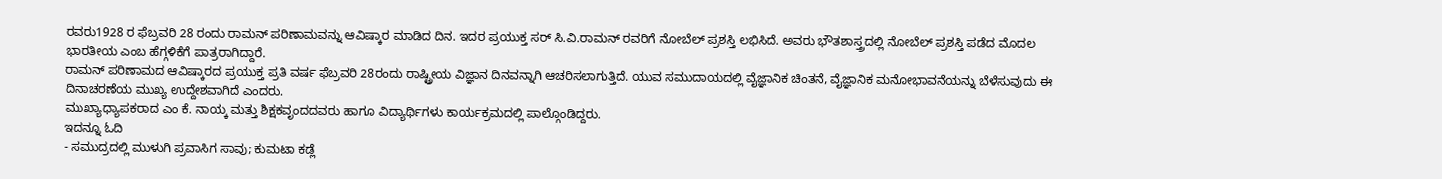ರವರು1928 ರ ಫೆಬ್ರವರಿ 28 ರಂದು ರಾಮನ್ ಪರಿಣಾಮವನ್ನು ಆವಿಷ್ಕಾರ ಮಾಡಿದ ದಿನ. ಇದರ ಪ್ರಯುಕ್ತ ಸರ್ ಸಿ.ವಿ.ರಾಮನ್ ರವರಿಗೆ ನೋಬೆಲ್ ಪ್ರಶಸ್ತಿ ಲಭಿಸಿದೆ. ಅವರು ಭೌತಶಾಸ್ತ್ರದಲ್ಲಿ ನೋಬೆಲ್ ಪ್ರಶಸ್ತಿ ಪಡೆದ ಮೊದಲ ಭಾರತೀಯ ಎಂಬ ಹೆಗ್ಗಳಿಕೆಗೆ ಪಾತ್ರರಾಗಿದ್ದಾರೆ.
ರಾಮನ್ ಪರಿಣಾಮದ ಆವಿಷ್ಕಾರದ ಪ್ರಯುಕ್ತ ಪ್ರತಿ ವರ್ಷ ಫೆಬ್ರವರಿ 28ರಂದು ರಾಷ್ಟ್ರೀಯ ವಿಜ್ಞಾನ ದಿನವನ್ನಾಗಿ ಆಚರಿಸಲಾಗುತ್ತಿದೆ. ಯುವ ಸಮುದಾಯದಲ್ಲಿ ವೈಜ್ಞಾನಿಕ ಚಿಂತನೆ, ವೈಜ್ಞಾನಿಕ ಮನೋಭಾವನೆಯನ್ನು ಬೆಳೆಸುವುದು ಈ ದಿನಾಚರಣೆಯ ಮುಖ್ಯ ಉದ್ದೇಶವಾಗಿದೆ ಎಂದರು.
ಮುಖ್ಯಾಧ್ಯಾಪಕರಾದ ಎಂ ಕೆ. ನಾಯ್ಕ ಮತ್ತು ಶಿಕ್ಷಕವೃಂದದವರು ಹಾಗೂ ವಿದ್ಯಾರ್ಥಿಗಳು ಕಾರ್ಯಕ್ರಮದಲ್ಲಿ ಪಾಲ್ಗೊಂಡಿದ್ದರು.
ಇದನ್ನೂ ಓದಿ
- ಸಮುದ್ರದಲ್ಲಿ ಮುಳುಗಿ ಪ್ರವಾಸಿಗ ಸಾವು; ಕುಮಟಾ ಕಡ್ಲೆ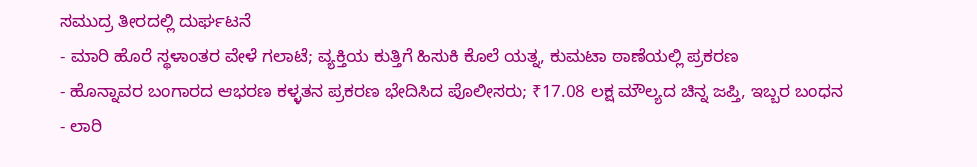ಸಮುದ್ರ ತೀರದಲ್ಲಿ ದುರ್ಘಟನೆ
- ಮಾರಿ ಹೊರೆ ಸ್ಥಳಾಂತರ ವೇಳೆ ಗಲಾಟೆ; ವ್ಯಕ್ತಿಯ ಕುತ್ತಿಗೆ ಹಿಸುಕಿ ಕೊಲೆ ಯತ್ನ, ಕುಮಟಾ ಠಾಣೆಯಲ್ಲಿ ಪ್ರಕರಣ
- ಹೊನ್ನಾವರ ಬಂಗಾರದ ಆಭರಣ ಕಳ್ಳತನ ಪ್ರಕರಣ ಭೇದಿಸಿದ ಪೊಲೀಸರು; ₹17.08 ಲಕ್ಷ ಮೌಲ್ಯದ ಚಿನ್ನ ಜಪ್ತಿ, ಇಬ್ಬರ ಬಂಧನ
- ಲಾರಿ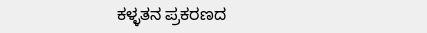ಕಳ್ಳತನ ಪ್ರಕರಣದ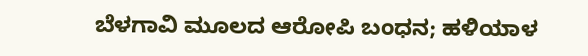ಬೆಳಗಾವಿ ಮೂಲದ ಆರೋಪಿ ಬಂಧನ; ಹಳಿಯಾಳ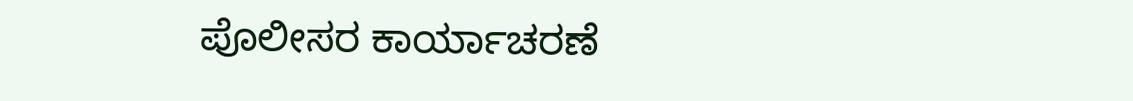ಪೊಲೀಸರ ಕಾರ್ಯಾಚರಣೆ